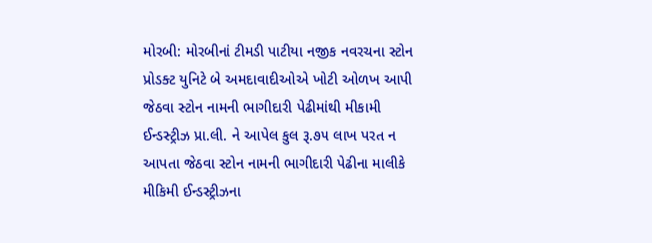મોરબી: મોરબીનાં ટીમડી પાટીયા નજીક નવરચના સ્ટોન પ્રોડક્ટ યુનિટે બે અમદાવાદીઓએ ખોટી ઓળખ આપી જેઠવા સ્ટોન નામની ભાગીદારી પેઢીમાંથી મીકામી ઈન્ડસ્ટ્રીઝ પ્રા.લી. ને આપેલ કુલ રૂ.૭૫ લાખ પરત ન આપતા જેઠવા સ્ટોન નામની ભાગીદારી પેઢીના માલીકે મીકિમી ઈન્ડસ્ટ્રીઝના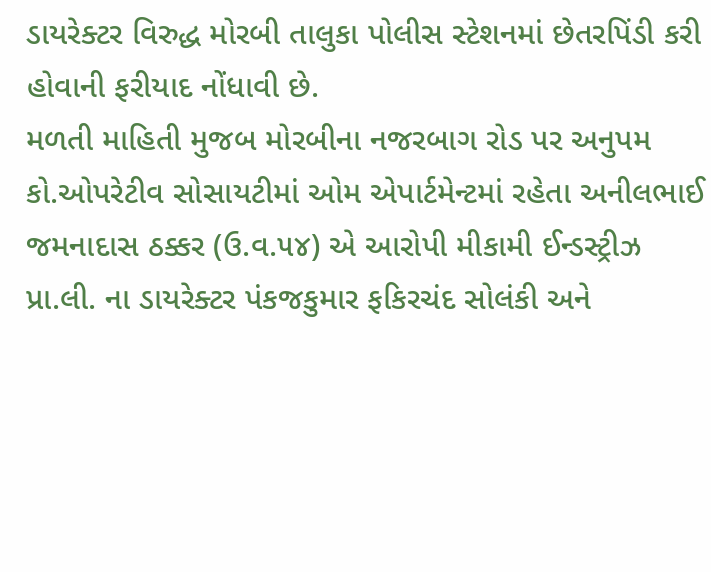ડાયરેક્ટર વિરુદ્ધ મોરબી તાલુકા પોલીસ સ્ટેશનમાં છેતરપિંડી કરી હોવાની ફરીયાદ નોંધાવી છે.
મળતી માહિતી મુજબ મોરબીના નજરબાગ રોડ પર અનુપમ કો.ઓપરેટીવ સોસાયટીમાં ઓમ એપાર્ટમેન્ટમાં રહેતા અનીલભાઈ જમનાદાસ ઠક્કર (ઉ.વ.૫૪) એ આરોપી મીકામી ઈન્ડસ્ટ્રીઝ પ્રા.લી. ના ડાયરેક્ટર પંકજકુમાર ફકિરચંદ સોલંકી અને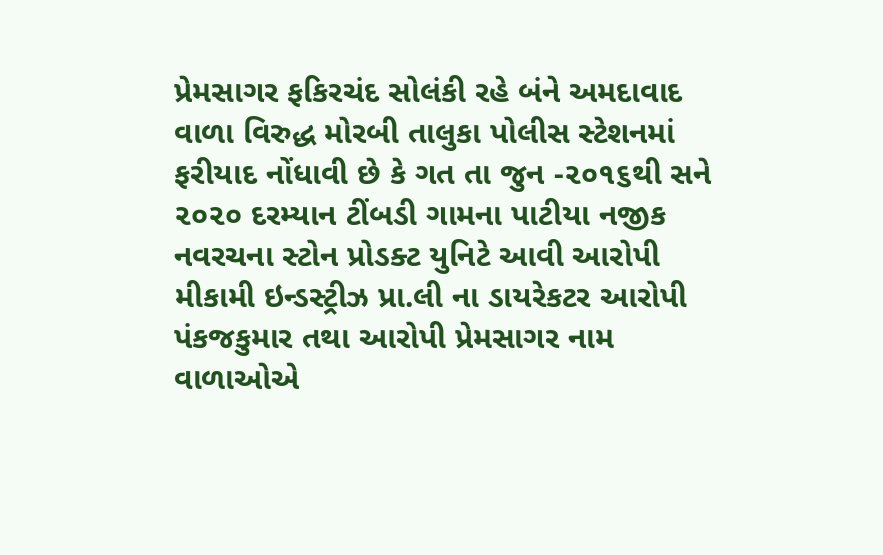પ્રેમસાગર ફકિરચંદ સોલંકી રહે બંને અમદાવાદ વાળા વિરુદ્ધ મોરબી તાલુકા પોલીસ સ્ટેશનમાં ફરીયાદ નોંધાવી છે કે ગત તા જુન -૨૦૧૬થી સને ૨૦૨૦ દરમ્યાન ટીંબડી ગામના પાટીયા નજીક નવરચના સ્ટોન પ્રોડક્ટ યુનિટે આવી આરોપી મીકામી ઇન્ડસ્ટ્રીઝ પ્રા.લી ના ડાયરેકટર આરોપી પંકજકુમાર તથા આરોપી પ્રેમસાગર નામ વાળાઓએ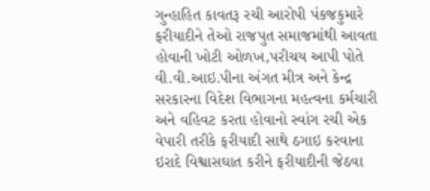ગુન્હાહિત કાવતરૂ રચી આરોપી પંકજકુમારે ફરીયાદીને તેઓ રાજપુત સમાજમાંથી આવતા હોવાની ખોટી ઓળખ,પરીચય આપી પોતે વી.વી.આઇ.પીના અંગત મીત્ર અને કેન્દ્ર સરકારના વિદેશ વિભાગના મહત્વના કર્મચારી અને વહિવટ કરતા હોવાનો સ્વાંગ રચી એક વેપારી તરીકે ફરીયાદી સાથે ઠગાઇ કરવાના ઇરાદે વિશ્વાસઘાત કરીને ફરીયાદીની જેઠવા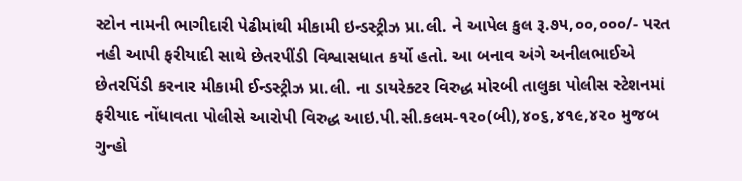સ્ટોન નામની ભાગીદારી પેઢીમાંથી મીકામી ઇન્ડસ્ટ્રીઝ પ્રા.લી. ને આપેલ કુલ રૂ.૭૫,૦૦,૦૦૦/- પરત નહી આપી ફરીયાદી સાથે છેતરપીંડી વિશ્વાસધાત કર્યો હતો. આ બનાવ અંગે અનીલભાઈએ છેતરપિંડી કરનાર મીકામી ઈન્ડસ્ટ્રીઝ પ્રા.લી. ના ડાયરેક્ટર વિરુદ્ધ મોરબી તાલુકા પોલીસ સ્ટેશનમાં ફરીયાદ નોંધાવતા પોલીસે આરોપી વિરુદ્ધ આઇ.પી.સી.કલમ-૧૨૦(બી),૪૦૬,૪૧૯,૪૨૦ મુજબ ગુન્હો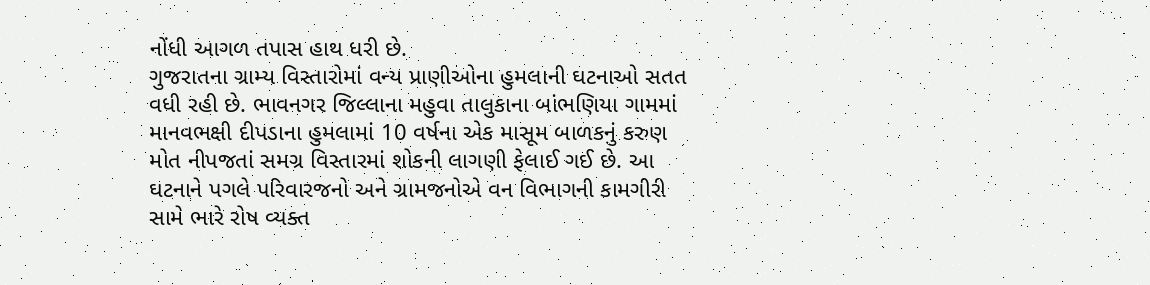નોંધી આગળ તપાસ હાથ ધરી છે.
ગુજરાતના ગ્રામ્ય વિસ્તારોમાં વન્ય પ્રાણીઓના હુમલાની ઘટનાઓ સતત વધી રહી છે. ભાવનગર જિલ્લાના મહુવા તાલુકાના બાંભણિયા ગામમાં માનવભક્ષી દીપડાના હુમલામાં 10 વર્ષના એક માસૂમ બાળકનું કરુણ મોત નીપજતાં સમગ્ર વિસ્તારમાં શોકની લાગણી ફેલાઈ ગઈ છે. આ ઘટનાને પગલે પરિવારજનો અને ગ્રામજનોએ વન વિભાગની કામગીરી સામે ભારે રોષ વ્યક્ત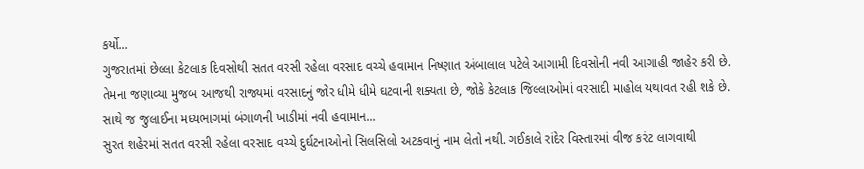કર્યો...
ગુજરાતમાં છેલ્લા કેટલાક દિવસોથી સતત વરસી રહેલા વરસાદ વચ્ચે હવામાન નિષ્ણાત અંબાલાલ પટેલે આગામી દિવસોની નવી આગાહી જાહેર કરી છે. તેમના જણાવ્યા મુજબ આજથી રાજ્યમાં વરસાદનું જોર ધીમે ધીમે ઘટવાની શક્યતા છે, જોકે કેટલાક જિલ્લાઓમાં વરસાદી માહોલ યથાવત રહી શકે છે. સાથે જ જુલાઈના મધ્યભાગમાં બંગાળની ખાડીમાં નવી હવામાન...
સુરત શહેરમાં સતત વરસી રહેલા વરસાદ વચ્ચે દુર્ઘટનાઓનો સિલસિલો અટકવાનું નામ લેતો નથી. ગઈકાલે રાંદેર વિસ્તારમાં વીજ કરંટ લાગવાથી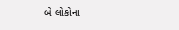બે લોકોના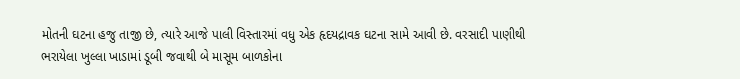મોતની ઘટના હજુ તાજી છે, ત્યારે આજે પાલી વિસ્તારમાં વધુ એક હૃદયદ્રાવક ઘટના સામે આવી છે. વરસાદી પાણીથી ભરાયેલા ખુલ્લા ખાડામાં ડૂબી જવાથી બે માસૂમ બાળકોના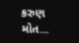કરુણ મોત...